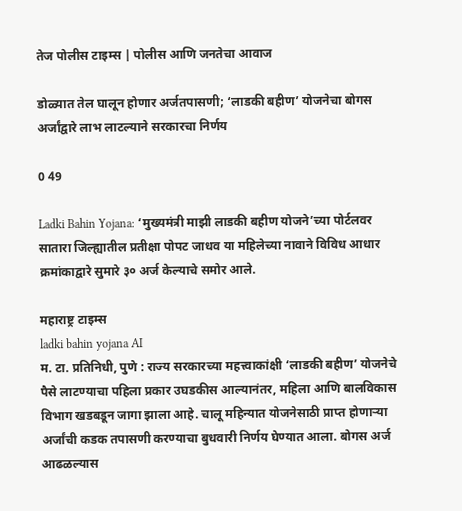तेज पोलीस टाइम्स | पोलीस आणि जनतेचा आवाज

डोळ्यात तेल घालून होणार अर्जतपासणी; ‘लाडकी बहीण’ योजनेचा बोगस अर्जांद्वारे लाभ लाटल्याने सरकारचा निर्णय

0 49

Ladki Bahin Yojana: ‘मुख्यमंत्री माझी लाडकी बहीण योजने’च्या पोर्टलवर सातारा जिल्ह्यातील प्रतीक्षा पोपट जाधव या महिलेच्या नावाने विविध आधार क्रमांकाद्वारे सुमारे ३० अर्ज केल्याचे समोर आले.

महाराष्ट्र टाइम्स
ladki bahin yojana AI
म. टा. प्रतिनिधी, पुणे : राज्य सरकारच्या महत्त्वाकांक्षी ‘लाडकी बहीण’ योजनेचे पैसे लाटण्याचा पहिला प्रकार उघडकीस आल्यानंतर, महिला आणि बालविकास विभाग खडबडून जागा झाला आहे. चालू महिन्यात योजनेसाठी प्राप्त होणाऱ्या अर्जांची कडक तपासणी करण्याचा बुधवारी निर्णय घेण्यात आला. बोगस अर्ज आढळल्यास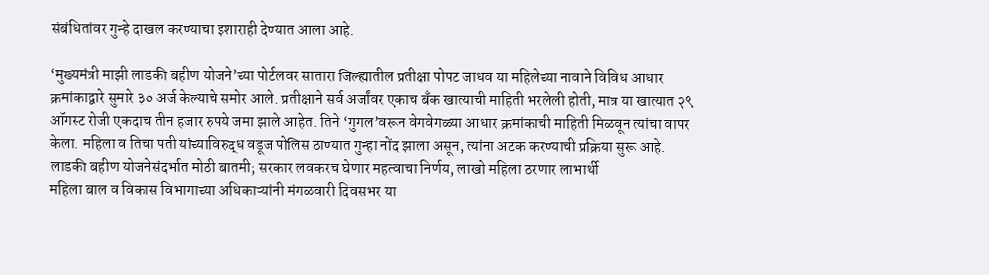संबंधितांवर गुन्हे दाखल करण्याचा इशाराही देण्यात आला आहे.

‘मुख्यमंत्री माझी लाडकी बहीण योजने’च्या पोर्टलवर सातारा जिल्ह्यातील प्रतीक्षा पोपट जाधव या महिलेच्या नावाने विविध आधार क्रमांकाद्वारे सुमारे ३० अर्ज केल्याचे समोर आले. प्रतीक्षाने सर्व अर्जांवर एकाच बँक खात्याची माहिती भरलेली होती, मात्र या खात्यात २९ ऑगस्ट रोजी एकदाच तीन हजार रुपये जमा झाले आहेत. तिने ‘गुगल’वरून वेगवेगळ्या आधार क्रमांकाची माहिती मिळवून त्यांचा वापर केला. महिला व तिचा पती यांच्याविरुद्ध वडूज पोलिस ठाण्यात गुन्हा नोंद झाला असून, त्यांना अटक करण्याची प्रक्रिया सुरू आहे.
लाडकी बहीण योजनेसंदर्भात मोठी बातमी; सरकार लवकरच घेणार महत्वाचा निर्णय, लाखो महिला ठरणार लाभार्थी
महिला बाल व विकास विभागाच्या अधिकाऱ्यांनी मंगळवारी दिवसभर या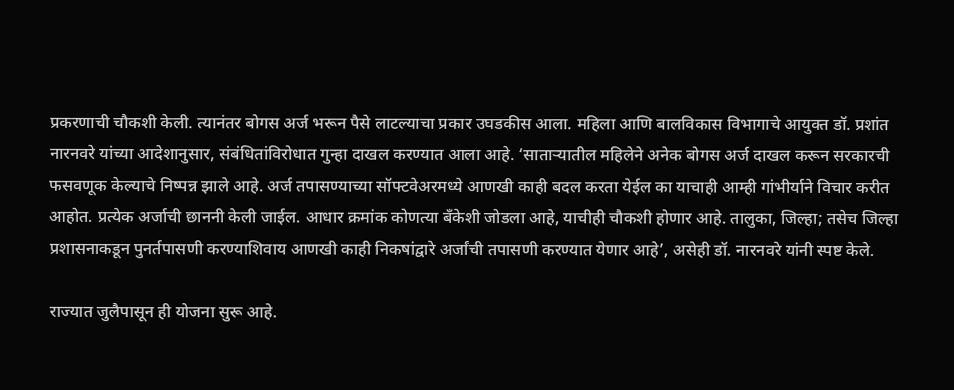प्रकरणाची चौकशी केली. त्यानंतर बोगस अर्ज भरून पैसे लाटल्याचा प्रकार उघडकीस आला. महिला आणि बालविकास विभागाचे आयुक्त डॉ. प्रशांत नारनवरे यांच्या आदेशानुसार, संबंधितांविरोधात गुन्हा दाखल करण्यात आला आहे. ‘साताऱ्यातील महिलेने अनेक बोगस अर्ज दाखल करून सरकारची फसवणूक केल्याचे निष्पन्न झाले आहे. अर्ज तपासण्याच्या सॉफ्टवेअरमध्ये आणखी काही बदल करता येईल का याचाही आम्ही गांभीर्याने विचार करीत आहोत. प्रत्येक अर्जाची छाननी केली जाईल. आधार क्रमांक कोणत्या बँकेशी जोडला आहे, याचीही चौकशी होणार आहे. तालुका, जिल्हा; तसेच जिल्हा प्रशासनाकडून पुनर्तपासणी करण्याशिवाय आणखी काही निकषांद्वारे अर्जांची तपासणी करण्यात येणार आहे’, असेही डॉ. नारनवरे यांनी स्पष्ट केले.

राज्यात जुलैपासून ही योजना सुरू आहे.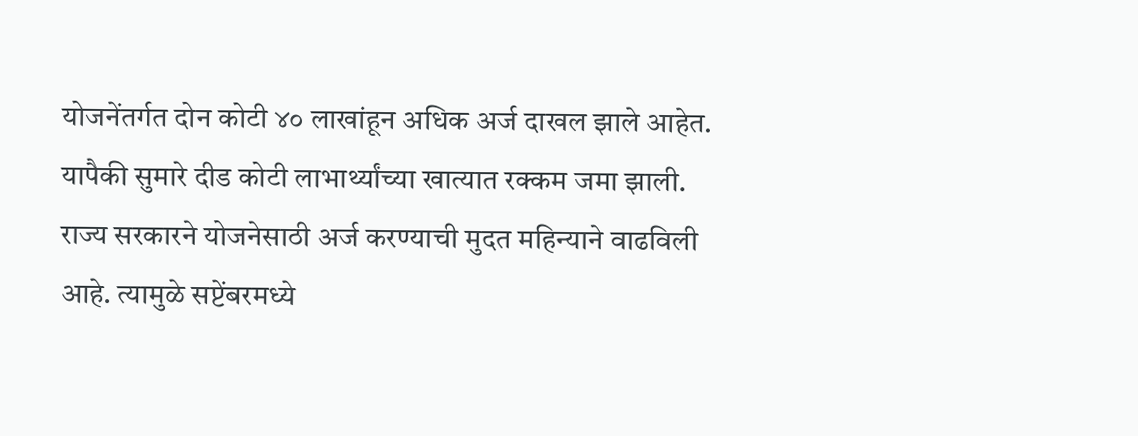योजनेंतर्गत दोन कोटी ४० लाखांहून अधिक अर्ज दाखल झाले आहेत. यापैकी सुमारे दीड कोटी लाभार्थ्यांच्या खात्यात रक्कम जमा झाली. राज्य सरकारने योजनेसाठी अर्ज करण्याची मुदत महिन्याने वाढविली आहे. त्यामुळे सप्टेंबरमध्ये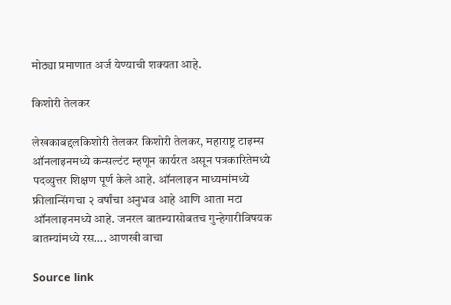मोठ्या प्रमाणात अर्ज येण्याची शक्यता आहे.

किशोरी तेलकर

लेखकाबद्दलकिशोरी तेलकर किशोरी तेलकर, महाराष्ट्र टाइम्स ऑनलाइनमध्ये कन्सल्टंट म्हणून कार्यरत असून पत्रकारितेमध्ये पदव्युत्तर शिक्षण पूर्ण केले आहे. ऑनलाइन माध्यमांमध्ये फ्रीलान्सिंगचा २ वर्षांचा अनुभव आहे आणि आता मटा ऑनलाइनमध्ये आहे. जनरल बातम्यासोबतच गुन्हेगारीविषयक बातम्यांमध्ये रस…. आणखी वाचा

Source link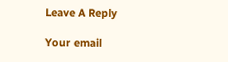Leave A Reply

Your email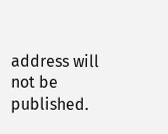address will not be published.